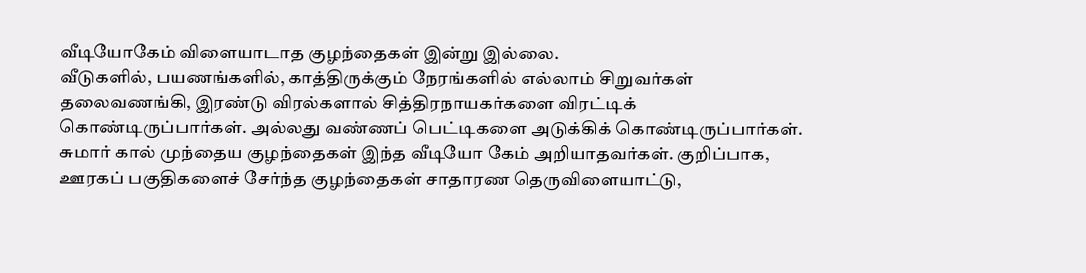வீடியோகேம் விளையாடாத குழந்தைகள் இன்று இல்லை.
வீடுகளில், பயணங்களில், காத்திருக்கும் நேரங்களில் எல்லாம் சிறுவர்கள் தலைவணங்கி, இரண்டு விரல்களால் சித்திரநாயகர்களை விரட்டிக் கொண்டிருப்பார்கள். அல்லது வண்ணப் பெட்டிகளை அடுக்கிக் கொண்டிருப்பார்கள்.
சுமார் கால் முந்தைய குழந்தைகள் இந்த வீடியோ கேம் அறியாதவர்கள். குறிப்பாக, ஊரகப் பகுதிகளைச் சேர்ந்த குழந்தைகள் சாதாரண தெருவிளையாட்டு,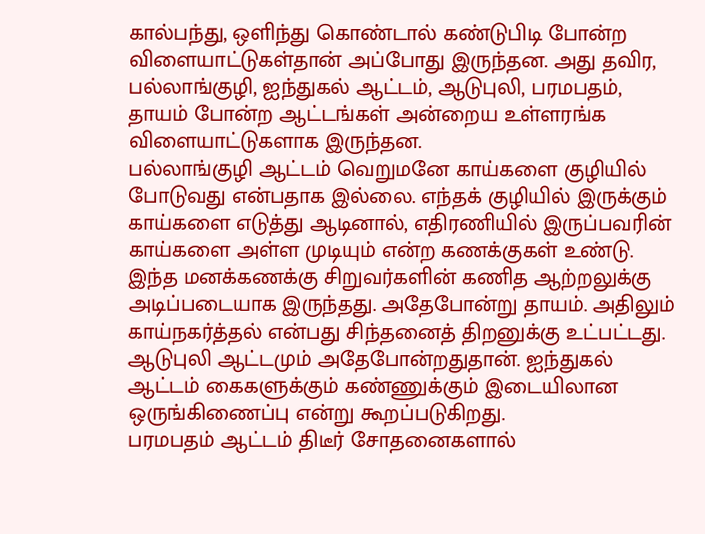கால்பந்து, ஒளிந்து கொண்டால் கண்டுபிடி போன்ற விளையாட்டுகள்தான் அப்போது இருந்தன. அது தவிர, பல்லாங்குழி, ஐந்துகல் ஆட்டம், ஆடுபுலி, பரமபதம், தாயம் போன்ற ஆட்டங்கள் அன்றைய உள்ளரங்க விளையாட்டுகளாக இருந்தன.
பல்லாங்குழி ஆட்டம் வெறுமனே காய்களை குழியில் போடுவது என்பதாக இல்லை. எந்தக் குழியில் இருக்கும் காய்களை எடுத்து ஆடினால், எதிரணியில் இருப்பவரின் காய்களை அள்ள முடியும் என்ற கணக்குகள் உண்டு. இந்த மனக்கணக்கு சிறுவர்களின் கணித ஆற்றலுக்கு அடிப்படையாக இருந்தது. அதேபோன்று தாயம். அதிலும் காய்நகர்த்தல் என்பது சிந்தனைத் திறனுக்கு உட்பட்டது. ஆடுபுலி ஆட்டமும் அதேபோன்றதுதான். ஐந்துகல் ஆட்டம் கைகளுக்கும் கண்ணுக்கும் இடையிலான ஒருங்கிணைப்பு என்று கூறப்படுகிறது.
பரமபதம் ஆட்டம் திடீர் சோதனைகளால்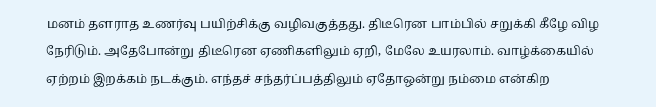மனம் தளராத உணர்வு பயிற்சிக்கு வழிவகுத்தது. திடீரென பாம்பில் சறுக்கி கீழே விழ நேரிடும். அதேபோன்று திடீரென ஏணிகளிலும் ஏறி, மேலே உயரலாம். வாழ்க்கையில் ஏற்றம் இறக்கம் நடக்கும். எந்தச் சந்தர்ப்பத்திலும் ஏதோஒன்று நம்மை என்கிற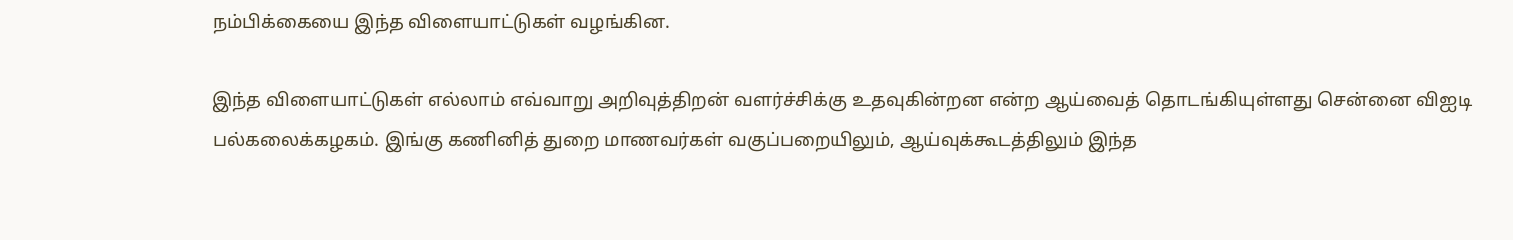நம்பிக்கையை இந்த விளையாட்டுகள் வழங்கின.

இந்த விளையாட்டுகள் எல்லாம் எவ்வாறு அறிவுத்திறன் வளர்ச்சிக்கு உதவுகின்றன என்ற ஆய்வைத் தொடங்கியுள்ளது சென்னை விஐடி பல்கலைக்கழகம். இங்கு கணினித் துறை மாணவர்கள் வகுப்பறையிலும், ஆய்வுக்கூடத்திலும் இந்த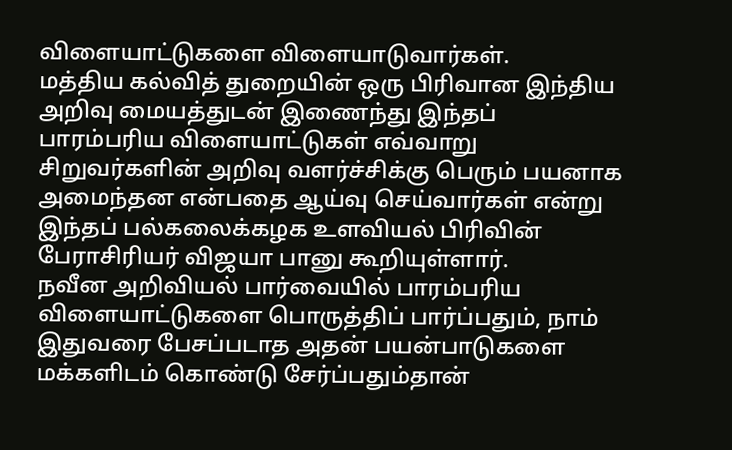விளையாட்டுகளை விளையாடுவார்கள்.
மத்திய கல்வித் துறையின் ஒரு பிரிவான இந்திய அறிவு மையத்துடன் இணைந்து இந்தப் பாரம்பரிய விளையாட்டுகள் எவ்வாறு சிறுவர்களின் அறிவு வளர்ச்சிக்கு பெரும் பயனாக அமைந்தன என்பதை ஆய்வு செய்வார்கள் என்று இந்தப் பல்கலைக்கழக உளவியல் பிரிவின் பேராசிரியர் விஜயா பானு கூறியுள்ளார்.
நவீன அறிவியல் பார்வையில் பாரம்பரிய விளையாட்டுகளை பொருத்திப் பார்ப்பதும், நாம் இதுவரை பேசப்படாத அதன் பயன்பாடுகளை மக்களிடம் கொண்டு சேர்ப்பதும்தான்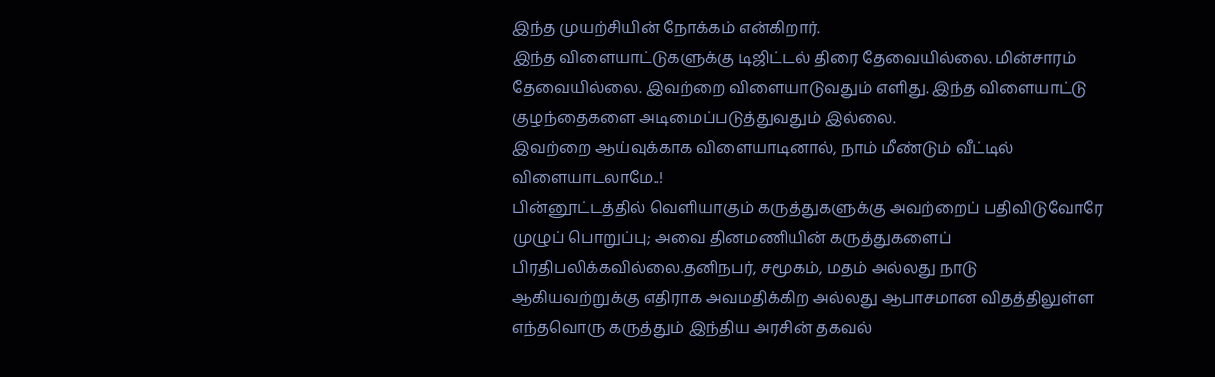இந்த முயற்சியின் நோக்கம் என்கிறார்.
இந்த விளையாட்டுகளுக்கு டிஜிட்டல் திரை தேவையில்லை. மின்சாரம் தேவையில்லை. இவற்றை விளையாடுவதும் எளிது. இந்த விளையாட்டு குழந்தைகளை அடிமைப்படுத்துவதும் இல்லை.
இவற்றை ஆய்வுக்காக விளையாடினால், நாம் மீண்டும் வீட்டில் விளையாடலாமே..!
பின்னூட்டத்தில் வெளியாகும் கருத்துகளுக்கு அவற்றைப் பதிவிடுவோரே முழுப் பொறுப்பு; அவை தினமணியின் கருத்துகளைப் பிரதிபலிக்கவில்லை.தனிநபர், சமூகம், மதம் அல்லது நாடு ஆகியவற்றுக்கு எதிராக அவமதிக்கிற அல்லது ஆபாசமான விதத்திலுள்ள எந்தவொரு கருத்தும் இந்திய அரசின் தகவல்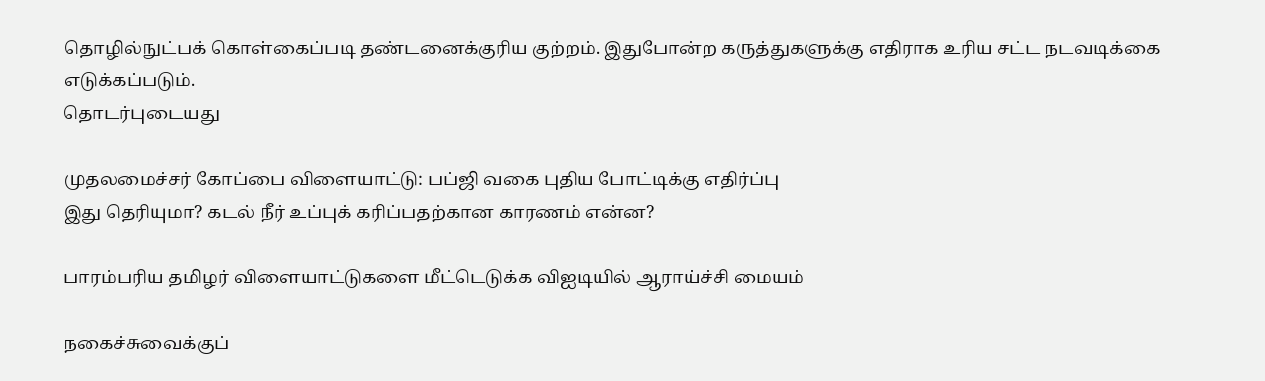தொழில்நுட்பக் கொள்கைப்படி தண்டனைக்குரிய குற்றம். இதுபோன்ற கருத்துகளுக்கு எதிராக உரிய சட்ட நடவடிக்கை எடுக்கப்படும்.
தொடர்புடையது

முதலமைச்சர் கோப்பை விளையாட்டு: பப்ஜி வகை புதிய போட்டிக்கு எதிர்ப்பு
இது தெரியுமா? கடல் நீர் உப்புக் கரிப்பதற்கான காரணம் என்ன?

பாரம்பரிய தமிழர் விளையாட்டுகளை மீட்டெடுக்க விஐடியில் ஆராய்ச்சி மையம்

நகைச்சுவைக்குப்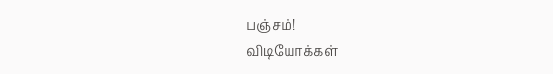பஞ்சம்!
விடியோக்கள்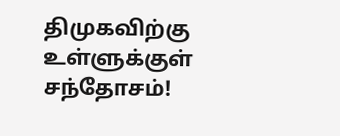திமுகவிற்கு உள்ளுக்குள் சந்தோசம்!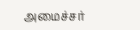அமைச்சர்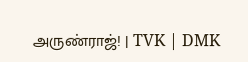அருண்ராஜ்! | TVK | DMK